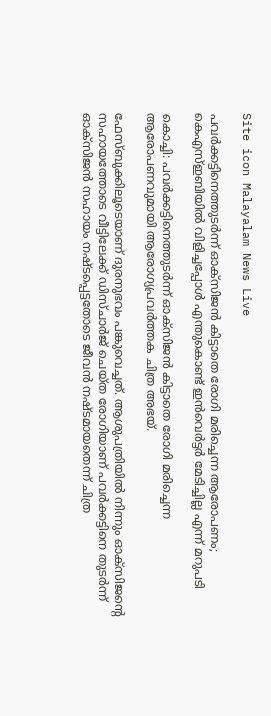Site icon Malayalam News Live

പവര്‍ക്കട്ടിനെത്തുടര്‍ന്ന് ഓക്‌സിജന്‍ കിട്ടാതെ രോഗി മരിച്ചെന്ന ആരോപണം; കെഎസ്‌ഇബിയില്‍ വിളിച്ചപ്പോള്‍ എന്തുകൊണ്ട് ഇൻവെര്‍ട്ടര്‍ മേടിച്ചില്ല എന്ന് മറുപടി

കൊച്ചി: പവര്‍ക്കട്ടിനെത്തുടര്‍ന്ന് ഓക്‌സിജന്‍ കിട്ടാതെ രോഗി മരിച്ചെന്ന ആരോപണവുമായി ആരോഗ്യപ്രവര്‍ത്തക ചിത്ര അഭയ്.

ഫേസ്ബുക്കിലൂടെയാണ് ദുരനുഭവം പങ്കുവെച്ചത്. ആശുപത്രിയില്‍ നിന്നും ഓക്‌സിജന്റെ സഹായത്തോടെ വീട്ടിലേക്ക് ഡിസ്ചാര്‍ജ് ചെയ്ത രോഗിയാണ് പവര്‍ക്കട്ടിനെ തുടർന്ന് ഓക്സിജൻ സഹായം നഷ്ടപ്പെട്ടതോടെ ജീവന്‍ നഷ്ടമായതെന്ന് ചിത്ര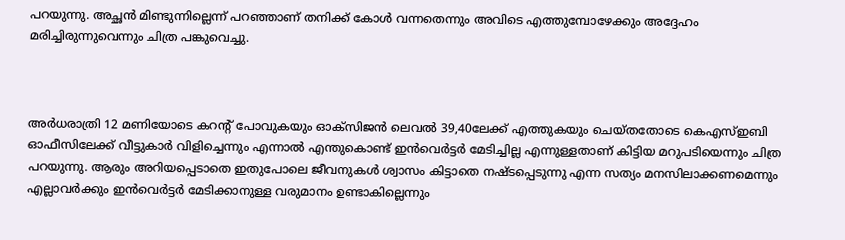പറയുന്നു. അച്ഛന്‍ മിണ്ടുന്നില്ലെന്ന് പറഞ്ഞാണ് തനിക്ക് കോള്‍ വന്നതെന്നും അവിടെ എത്തുമ്പോഴേക്കും അദ്ദേഹം മരിച്ചിരുന്നുവെന്നും ചിത്ര പങ്കുവെച്ചു.



അര്‍ധരാത്രി 12 മണിയോടെ കറന്റ് പോവുകയും ഓക്‌സിജന്‍ ലെവല്‍ 39,40ലേക്ക് എത്തുകയും ചെയ്തതോടെ കെഎസ്‌ഇബി ഓഫീസിലേക്ക് വീട്ടുകാര്‍ വിളിച്ചെന്നും എന്നാല്‍ എന്തുകൊണ്ട് ഇന്‍വെര്‍ട്ടര്‍ മേടിച്ചില്ല എന്നുള്ളതാണ് കിട്ടിയ മറുപടിയെന്നും ചിത്ര പറയുന്നു. ആരും അറിയപ്പെടാതെ ഇതുപോലെ ജീവനുകള്‍ ശ്വാസം കിട്ടാതെ നഷ്ടപ്പെടുന്നു എന്ന സത്യം മനസിലാക്കണമെന്നും എല്ലാവര്‍ക്കും ഇന്‍വെര്‍ട്ടര്‍ മേടിക്കാനുള്ള വരുമാനം ഉണ്ടാകില്ലെന്നും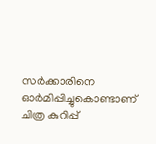സർക്കാരിനെ ഓർമിപ്പിച്ചുകൊണ്ടാണ് ചിത്ര കുറിപ്പ്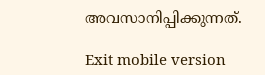അവസാനിപ്പിക്കുന്നത്.

Exit mobile version